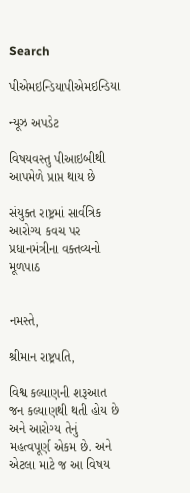Search

પીએમઇન્ડિયાપીએમઇન્ડિયા

ન્યૂઝ અપડેટ

વિષયવસ્તુ પીઆઇબીથી આપમેળે પ્રાપ્ત થાય છે

સંયુક્ત રાષ્ટ્રમાં સાર્વત્રિક આરોગ્ય કવચ પર પ્રધાનમંત્રીના વક્તવ્યનો મૂળપાઠ


નમસ્તે,

શ્રીમાન રાષ્ટ્રપતિ,

વિશ્વ કલ્યાણની શરૂઆત જન કલ્યાણથી થતી હોય છે અને આરોગ્ય તેનું મહત્વપૂર્ણ એકમ છે. અને એટલા માટે જ આ વિષય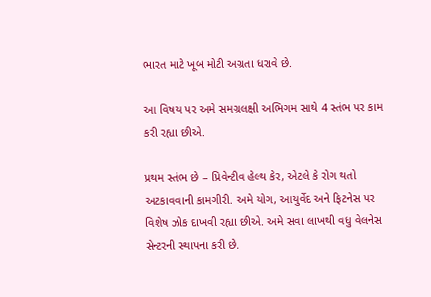ભારત માટે ખૂબ મોટી અગ્રતા ધરાવે છે.

આ વિષય પર અમે સમગ્રલક્ષી અભિગમ સાથે 4 સ્તંભ પર કામ કરી રહ્યા છીએ.

પ્રથમ સ્તંભ છે – પ્રિવેન્ટીવ હેલ્થ કેર, એટલે કે રોગ થતો અટકાવવાની કામગીરી. અમે યોગ, આયુર્વેદ અને ફિટનેસ પર વિશેષ ઝોક દાખવી રહ્યા છીએ. અમે સવા લાખથી વધુ વેલનેસ સેન્ટરની સ્થાપના કરી છે.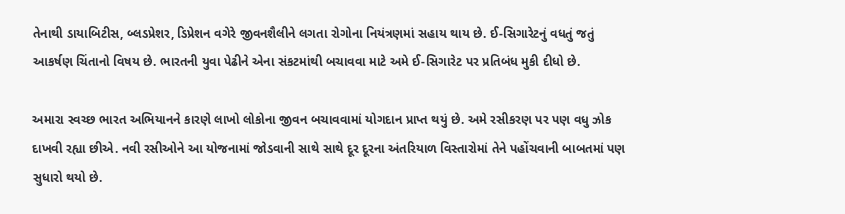તેનાથી ડાયાબિટીસ, બ્લડપ્રેશર, ડિપ્રેશન વગેરે જીવનશૈલીને લગતા રોગોના નિયંત્રણમાં સહાય થાય છે. ઈ-સિગારેટનું વધતું જતું આકર્ષણ ચિંતાનો વિષય છે. ભારતની યુવા પેઢીને એના સંકટમાંથી બચાવવા માટે અમે ઈ-સિગારેટ પર પ્રતિબંધ મુકી દીધો છે.

અમારા સ્વચ્છ ભારત અભિયાનને કારણે લાખો લોકોના જીવન બચાવવામાં યોગદાન પ્રાપ્ત થયું છે. અમે રસીકરણ પર પણ વધુ ઝોક દાખવી રહ્યા છીએ. નવી રસીઓને આ યોજનામાં જોડવાની સાથે સાથે દૂર દૂરના અંતરિયાળ વિસ્તારોમાં તેને પહોંચવાની બાબતમાં પણ સુધારો થયો છે.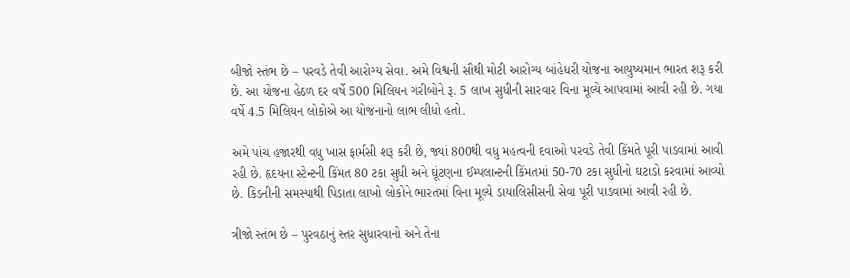બીજો સ્તંભ છે – પરવડે તેવી આરોગ્ય સેવા. અમે વિશ્વની સૌથી મોટી આરોગ્ય બાંહેધરી યોજના આયુષ્યમાન ભારત શરૂ કરી છે. આ યોજના હેઠળ દર વર્ષે 500 મિલિયન ગરીબોને રૂ. 5 લાખ સુધીની સારવાર વિના મૂલ્યે આપવામાં આવી રહી છે. ગયા વર્ષે 4.5 મિલિયન લોકોએ આ યોજનાનો લાભ લીધો હતો.

અમે પાંચ હજારથી વધુ ખાસ ફાર્મસી શરૂ કરી છે, જ્યાં 800થી વધુ મહત્વની દવાઓ પરવડે તેવી કિંમતે પૂરી પાડવામાં આવી રહી છે. હૃદયના સ્ટેન્ટની કિંમત 80 ટકા સુધી અને ઘૂંટણના ઈમ્પલાન્ટની કિંમતમાં 50-70 ટકા સુધીનો ઘટાડો કરવામાં આવ્યો છે. કિડનીની સમસ્યાથી પિડાતા લાખો લોકોને ભારતમાં વિના મૂલ્યે ડાયાલિસીસની સેવા પૂરી પાડવામાં આવી રહી છે.

ત્રીજો સ્તંભ છે – પુરવઠાનું સ્તર સુધારવાનો અને તેના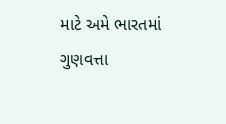માટે અમે ભારતમાં ગુણવત્તા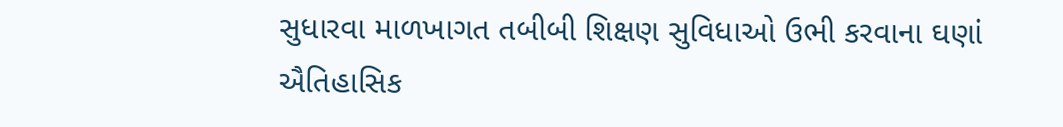સુધારવા માળખાગત તબીબી શિક્ષણ સુવિધાઓ ઉભી કરવાના ઘણાં ઐતિહાસિક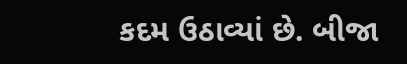કદમ ઉઠાવ્યાં છે. બીજા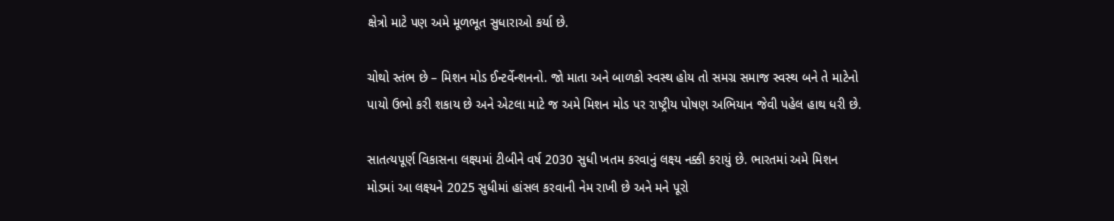ક્ષેત્રો માટે પણ અમે મૂળભૂત સુધારાઓ કર્યા છે.

ચોથો સ્તંભ છે – મિશન મોડ ઈન્ટર્વેન્શનનો. જો માતા અને બાળકો સ્વસ્થ હોય તો સમગ્ર સમાજ સ્વસ્થ બને તે માટેનો પાયો ઉભો કરી શકાય છે અને એટલા માટે જ અમે મિશન મોડ પર રાષ્ટ્રીય પોષણ અભિયાન જેવી પહેલ હાથ ધરી છે.

સાતત્યપૂર્ણ વિકાસના લક્ષ્યમાં ટીબીને વર્ષ 2030 સુધી ખતમ કરવાનું લક્ષ્ય નક્કી કરાયું છે. ભારતમાં અમે મિશન મોડમાં આ લક્ષ્યને 2025 સુધીમાં હાંસલ કરવાની નેમ રાખી છે અને મને પૂરો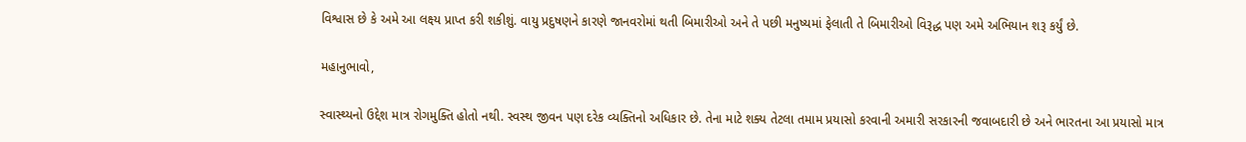વિશ્વાસ છે કે અમે આ લક્ષ્ય પ્રાપ્ત કરી શકીશું. વાયુ પ્રદુષણને કારણે જાનવરોમાં થતી બિમારીઓ અને તે પછી મનુષ્યમાં ફેલાતી તે બિમારીઓ વિરૂદ્ધ પણ અમે અભિયાન શરૂ કર્યું છે.

મહાનુભાવો,

સ્વાસ્થ્યનો ઉદ્દેશ માત્ર રોગમુક્તિ હોતો નથી. સ્વસ્થ જીવન પણ દરેક વ્યક્તિનો અધિકાર છે. તેના માટે શક્ય તેટલા તમામ પ્રયાસો કરવાની અમારી સરકારની જવાબદારી છે અને ભારતના આ પ્રયાસો માત્ર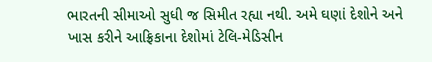ભારતની સીમાઓ સુધી જ સિમીત રહ્યા નથી. અમે ઘણાં દેશોને અને ખાસ કરીને આફ્રિકાના દેશોમાં ટેલિ-મેડિસીન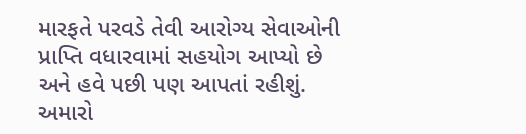મારફતે પરવડે તેવી આરોગ્ય સેવાઓની પ્રાપ્તિ વધારવામાં સહયોગ આપ્યો છે અને હવે પછી પણ આપતાં રહીશું. અમારો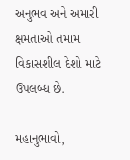અનુભવ અને અમારી ક્ષમતાઓ તમામ વિકાસશીલ દેશો માટે ઉપલબ્ધ છે.

મહાનુભાવો,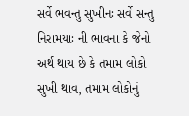સર્વે ભવન્તુ સુખીનઃ સર્વે સન્તુ નિરામયાઃ ની ભાવના કે જેનો અર્થ થાય છે કે તમામ લોકો સુખી થાવ, તમામ લોકોનું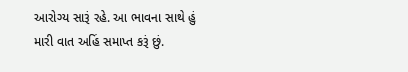આરોગ્ય સારૂં રહે. આ ભાવના સાથે હું મારી વાત અહિં સમાપ્ત કરૂં છું.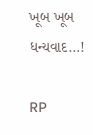ખૂબ ખૂબ ધન્યવાદ…!

RP